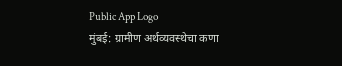Public App Logo
मुंबई: ग्रामीण अर्थव्यवस्थेचा कणा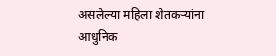असलेल्या महिला शेतकऱ्यांना आधुनिक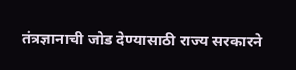तंत्रज्ञानाची जोड देण्यासाठी राज्य सरकारने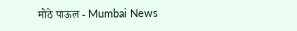मोठे पाऊल - Mumbai News